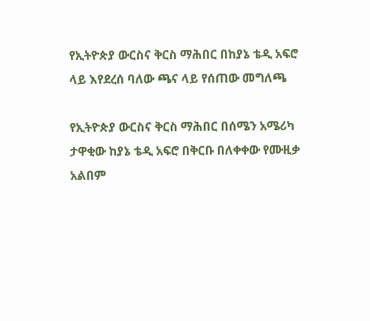የኢትዮጵያ ውርስና ቅርስ ማሕበር በከያኔ ቴዲ አፍሮ ላይ እየደረሰ ባለው ጫና ላይ የሰጠው መግለጫ

የኢትዮጵያ ውርስና ቅርስ ማሕበር በሰሜን አሜሪካ ታዋቂው ከያኔ ቴዲ አፍሮ በቅርቡ በለቀቀው የሙዚቃ
አልበም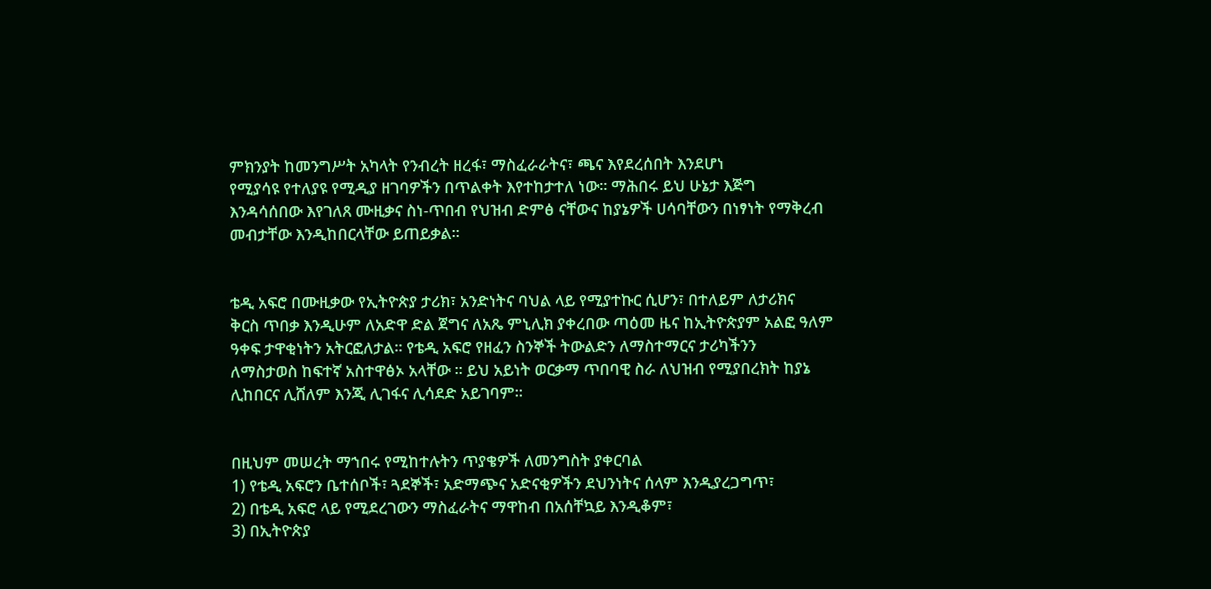ምክንያት ከመንግሥት አካላት የንብረት ዘረፋ፣ ማስፈራራትና፣ ጫና እየደረሰበት እንደሆነ
የሚያሳዩ የተለያዩ የሚዲያ ዘገባዎችን በጥልቀት እየተከታተለ ነው። ማሕበሩ ይህ ሁኔታ እጅግ
እንዳሳሰበው እየገለጸ ሙዚቃና ስነ-ጥበብ የህዝብ ድምፅ ናቸውና ከያኔዎች ሀሳባቸውን በነፃነት የማቅረብ
መብታቸው እንዲከበርላቸው ይጠይቃል።


ቴዲ አፍሮ በሙዚቃው የኢትዮጵያ ታሪክ፣ አንድነትና ባህል ላይ የሚያተኩር ሲሆን፣ በተለይም ለታሪክና
ቅርስ ጥበቃ እንዲሁም ለአድዋ ድል ጀግና ለአጼ ምኒሊክ ያቀረበው ጣዕመ ዜና ከኢትዮጵያም አልፎ ዓለም
ዓቀፍ ታዋቂነትን አትርፎለታል። የቴዲ አፍሮ የዘፈን ስንኞች ትውልድን ለማስተማርና ታሪካችንን
ለማስታወስ ከፍተኛ አስተዋፅኦ አላቸው ። ይህ አይነት ወርቃማ ጥበባዊ ስራ ለህዝብ የሚያበረክት ከያኔ
ሊከበርና ሊሸለም እንጂ ሊገፋና ሊሳደድ አይገባም።


በዚህም መሠረት ማኀበሩ የሚከተሉትን ጥያቄዎች ለመንግስት ያቀርባል
1) የቴዲ አፍሮን ቤተሰቦች፣ ጓደኞች፣ አድማጭና አድናቂዎችን ደህንነትና ሰላም እንዲያረጋግጥ፣
2) በቴዲ አፍሮ ላይ የሚደረገውን ማስፈራትና ማዋከብ በአሰቸኳይ እንዲቆም፣
3) በኢትዮጵያ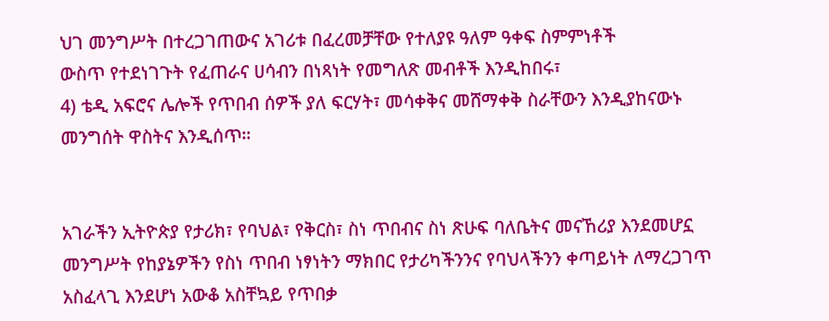ህገ መንግሥት በተረጋገጠውና አገሪቱ በፈረመቻቸው የተለያዩ ዓለም ዓቀፍ ስምምነቶች
ውስጥ የተደነገጉት የፈጠራና ሀሳብን በነጻነት የመግለጽ መብቶች እንዲከበሩ፣
4) ቴዲ አፍሮና ሌሎች የጥበብ ሰዎች ያለ ፍርሃት፣ መሳቀቅና መሸማቀቅ ስራቸውን እንዲያከናውኑ
መንግሰት ዋስትና እንዲሰጥ።


አገራችን ኢትዮጵያ የታሪክ፣ የባህል፣ የቅርስ፣ ስነ ጥበብና ስነ ጽሁፍ ባለቤትና መናኸሪያ እንደመሆኗ
መንግሥት የከያኔዎችን የስነ ጥበብ ነፃነትን ማክበር የታሪካችንንና የባህላችንን ቀጣይነት ለማረጋገጥ
አስፈላጊ እንደሆነ አውቆ አስቸኳይ የጥበቃ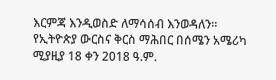እርምጃ እንዲወስድ ለማሳሰብ እንወዳለን።
የኢትዮጵያ ውርስና ቅርስ ማሕበር በሰሜን አሜሪካ
ሚያዚያ 18 ቀን 2018 ዓ.ም.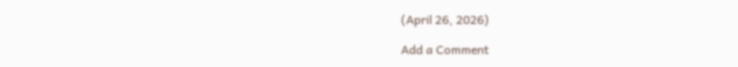(April 26, 2026)

Add a Comment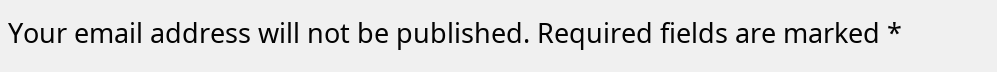Your email address will not be published. Required fields are marked *